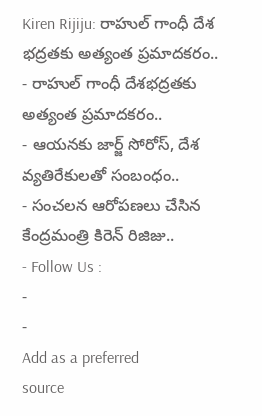Kiren Rijiju: రాహుల్ గాంధీ దేశ భద్రతకు అత్యంత ప్రమాదకరం..
- రాహుల్ గాంధీ దేశభద్రతకు అత్యంత ప్రమాదకరం..
- ఆయనకు జార్జ్ సోరోస్, దేశ వ్యతిరేకులతో సంబంధం..
- సంచలన ఆరోపణలు చేసిన కేంద్రమంత్రి కిరెన్ రిజిజు..
- Follow Us :
-
-
Add as a preferred
source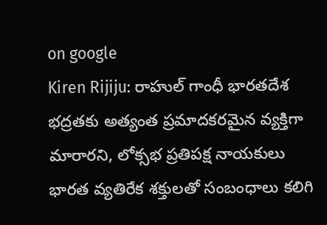on google
Kiren Rijiju: రాహుల్ గాంధీ భారతదేశ భద్రతకు అత్యంత ప్రమాదకరమైన వ్యక్తిగా మారారని, లోక్సభ ప్రతిపక్ష నాయకులు భారత వ్యతిరేక శక్తులతో సంబంధాలు కలిగి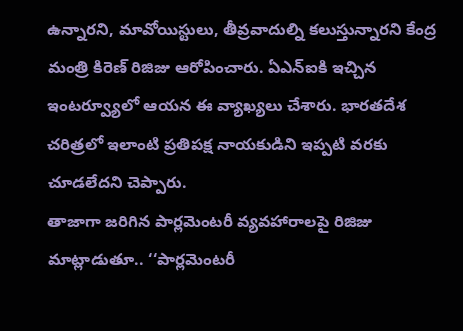ఉన్నారని, మావోయిస్టులు, తీవ్రవాదుల్ని కలుస్తున్నారని కేంద్ర మంత్రి కిరెణ్ రిజిజు ఆరోపించారు. ఏఎన్ఐకి ఇచ్చిన ఇంటర్వ్యూలో ఆయన ఈ వ్యాఖ్యలు చేశారు. భారతదేశ చరిత్రలో ఇలాంటి ప్రతిపక్ష నాయకుడిని ఇప్పటి వరకు చూడలేదని చెప్పారు.
తాజాగా జరిగిన పార్లమెంటరీ వ్యవహారాలపై రిజిజు మాట్లాడుతూ.. ‘‘పార్లమెంటరీ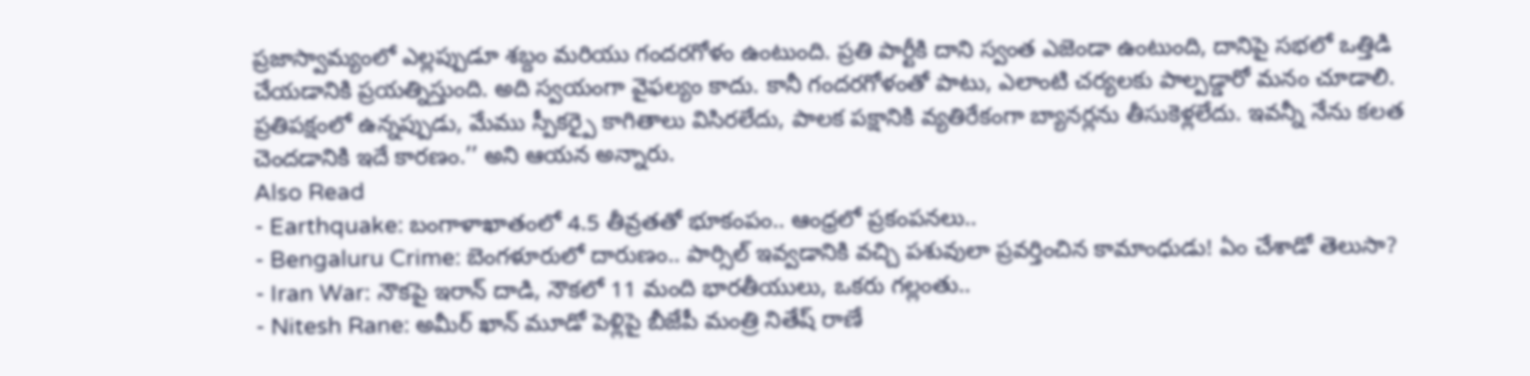ప్రజాస్వామ్యంలో ఎల్లప్పుడూ శబ్దం మరియు గందరగోళం ఉంటుంది. ప్రతి పార్టీకి దాని స్వంత ఎజెండా ఉంటుంది, దానిపై సభలో ఒత్తిడి చేయడానికి ప్రయత్నిస్తుంది. అది స్వయంగా వైఫల్యం కాదు. కానీ గందరగోళంతో పాటు, ఎలాంటి చర్యలకు పాల్పడ్డారో మనం చూడాలి. ప్రతిపక్షంలో ఉన్నప్పుడు, మేము స్పీకర్పై కాగితాలు విసిరలేదు, పాలక పక్షానికి వ్యతిరేకంగా బ్యానర్లను తీసుకెళ్లలేదు. ఇవన్నీ నేను కలత చెందడానికి ఇదే కారణం.’’ అని ఆయన అన్నారు.
Also Read
- Earthquake: బంగాళాఖాతంలో 4.5 తీవ్రతతో భూకంపం.. ఆంధ్రలో ప్రకంపనలు..
- Bengaluru Crime: బెంగళూరులో దారుణం.. పార్సిల్ ఇవ్వడానికి వచ్చి పశువులా ప్రవర్తించిన కామాంధుడు! ఏం చేశాడో తెలుసా?
- Iran War: నౌకపై ఇరాన్ దాడి, నౌకలో 11 మంది భారతీయులు, ఒకరు గల్లంతు..
- Nitesh Rane: అమీర్ ఖాన్ మూడో పెళ్లిపై బీజేపీ మంత్రి నితేష్ రాణే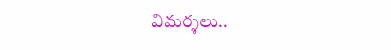విమర్శలు..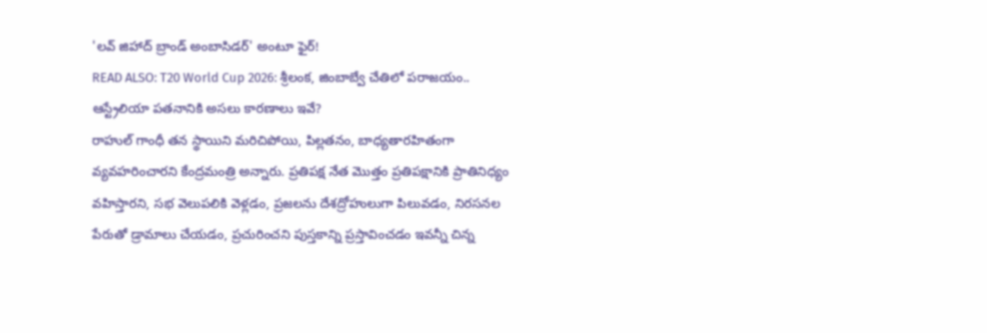'లవ్ జిహాద్ బ్రాండ్ అంబాసిడర్' అంటూ ఫైర్!
READ ALSO: T20 World Cup 2026: శ్రీలంక, జింబాబ్వే చేతిలో పరాజయం.. ఆస్ట్రేలియా పతనానికి అసలు కారణాలు ఇవే?
రాహుల్ గాంధీ తన స్థాయిని మరిచిపోయి, పిల్లతనం, బాధ్యతారహితంగా వ్యవహరించారని కేంద్రమంత్రి అన్నారు. ప్రతిపక్ష నేత మొత్తం ప్రతిపక్షానికి ప్రాతినిధ్యం వహిస్తారని, సభ వెలుపలికి వెళ్లడం, ప్రజలను దేశద్రోహులుగా పిలువడం, నిరసనల పేరుతో డ్రామాలు చేయడం, ప్రచురించని పుస్తకాన్ని ప్రస్తావించడం ఇవన్నీ చిన్న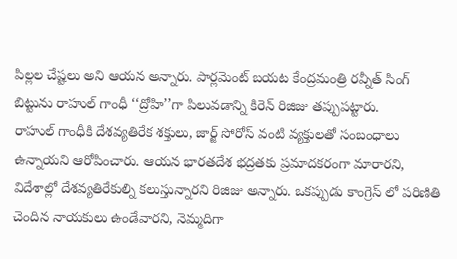పిల్లల చేష్టలు అని ఆయన అన్నారు. పార్లమెంట్ బయట కేంద్రమంత్రి రవ్నీత్ సింగ్ బిట్టును రాహుల్ గాంధీ ‘‘ద్రోహి’’గా పిలువడాన్ని కిరెన్ రిజిజు తప్పుపట్టారు.
రాహుల్ గాంధీకి దేశవ్యతిరేక శక్తులు, జార్జ్ సోరోస్ వంటి వ్యక్తులతో సంబంధాలు ఉన్నాయని ఆరోపించారు. ఆయన భారతదేశ భద్రతకు ప్రమాదకరంగా మారారని, విదేశాల్లో దేశవ్యతిరేకుల్ని కలుస్తున్నారని రిజిజు అన్నారు. ఒకప్పుడు కాంగ్రెస్ లో పరిణితి చెందిన నాయకులు ఉండేవారని, నెమ్మదిగా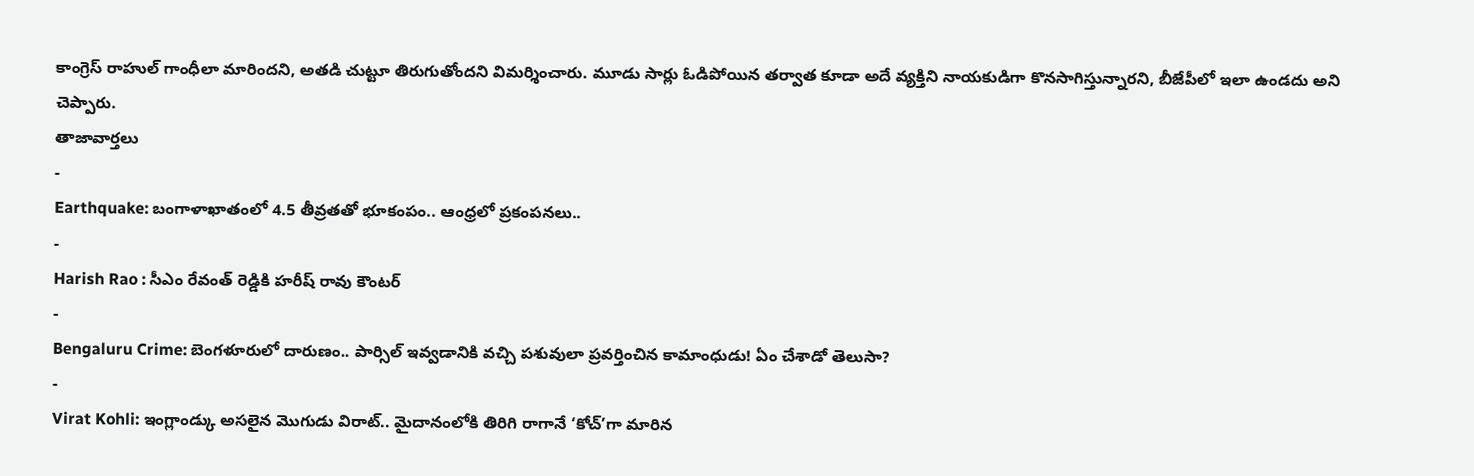కాంగ్రెస్ రాహుల్ గాంధీలా మారిందని, అతడి చుట్టూ తిరుగుతోందని విమర్శించారు. మూడు సార్లు ఓడిపోయిన తర్వాత కూడా అదే వ్యక్తిని నాయకుడిగా కొనసాగిస్తున్నారని, బీజేపీలో ఇలా ఉండదు అని చెప్పారు.
తాజావార్తలు
-
Earthquake: బంగాళాఖాతంలో 4.5 తీవ్రతతో భూకంపం.. ఆంధ్రలో ప్రకంపనలు..
-
Harish Rao : సీఎం రేవంత్ రెడ్డికి హరీష్ రావు కౌంటర్
-
Bengaluru Crime: బెంగళూరులో దారుణం.. పార్సిల్ ఇవ్వడానికి వచ్చి పశువులా ప్రవర్తించిన కామాంధుడు! ఏం చేశాడో తెలుసా?
-
Virat Kohli: ఇంగ్లాండ్కు అసలైన మొగుడు విరాట్.. మైదానంలోకి తిరిగి రాగానే ‘కోచ్’గా మారిన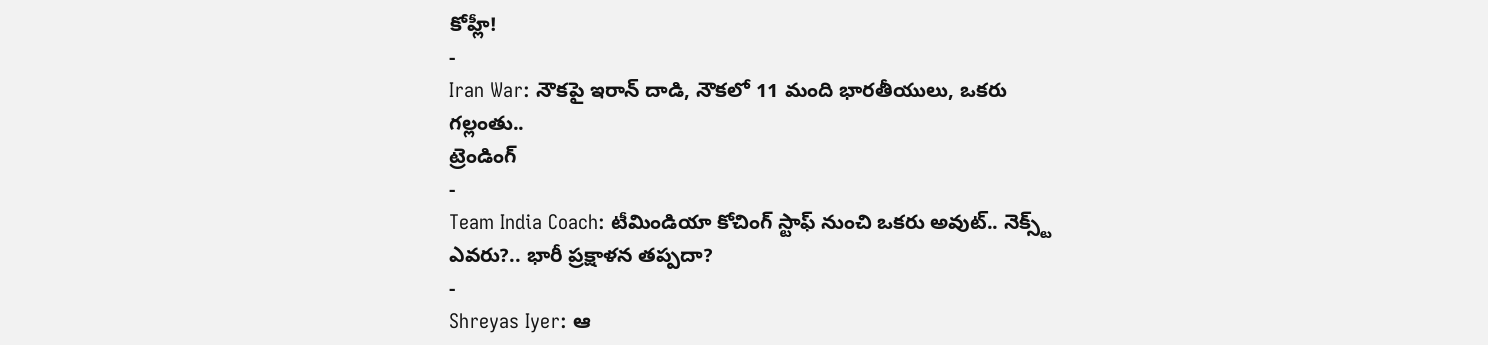కోహ్లీ!
-
Iran War: నౌకపై ఇరాన్ దాడి, నౌకలో 11 మంది భారతీయులు, ఒకరు గల్లంతు..
ట్రెండింగ్
-
Team India Coach: టీమిండియా కోచింగ్ స్టాఫ్ నుంచి ఒకరు అవుట్.. నెక్స్ట్ ఎవరు?.. భారీ ప్రక్షాళన తప్పదా?
-
Shreyas Iyer: ఆ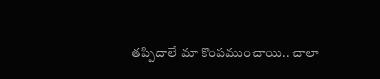తప్పిదాలే మా కొంపముంచాయి.. చాలా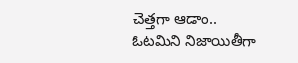చెత్తగా ఆడాం.. ఓటమిని నిజాయితీగా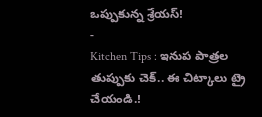ఒప్పుకున్న శ్రేయస్!
-
Kitchen Tips : ఇనుప పాత్రల తుప్పుకు చెక్.. ఈ చిట్కాలు ట్రై చేయండి.!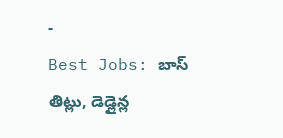-
Best Jobs: బాస్ తిట్లు, డెడ్లైన్ల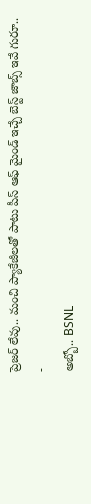ప్రెజర్ లేవు.. మంచి ప్యాకేజీలతో పాటు పీస్ ఆఫ్ మైండ్ ఇచ్చే బెస్ట్ జాబ్స్ ఇవే గురూ..
-
అబ్బో.. BSNL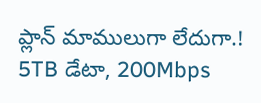ప్లాన్ మాములుగా లేదుగా.! 5TB డేటా, 200Mbps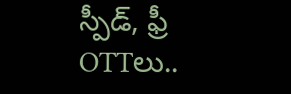స్పీడ్, ఫ్రీ OTTలు..